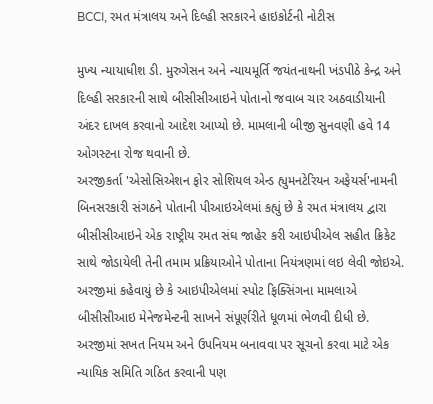BCCI, રમત મંત્રાલય અને દિલ્હી સરકારને હાઇકોર્ટની નોટીસ

મુખ્ય ન્યાયાધીશ ડી. મુરુગેસન અને ન્યાયમૂર્તિ જયંતનાથની ખંડપીઠે કેન્દ્ર અને દિલ્હી સરકારની સાથે બીસીસીઆઇને પોતાનો જવાબ ચાર અઠવાડીયાની અંદર દાખલ કરવાનો આદેશ આપ્યો છે. મામલાની બીજી સુનવણી હવે 14 ઓગસ્ટના રોજ થવાની છે.
અરજીકર્તા 'એસોસિએશન ફોર સોશિયલ એન્ડ હ્યુમનટેરિયન અફેયર્સ'નામની બિનસરકારી સંગઠને પોતાની પીઆઇએલમાં કહ્યું છે કે રમત મંત્રાલય દ્વારા બીસીસીઆઇને એક રાષ્ટ્રીય રમત સંઘ જાહેર કરી આઇપીએલ સહીત ક્રિકેટ સાથે જોડાયેલી તેની તમામ પ્રક્રિયાઓને પોતાના નિયંત્રણમાં લઇ લેવી જોઇએ.
અરજીમાં કહેવાયું છે કે આઇપીએલમાં સ્પોટ ફિક્સિંગના મામલાએ બીસીસીઆઇ મેનેજમેન્ટની સાખને સંપૂર્ણરીતે ધૂળમાં ભેળવી દીધી છે.
અરજીમાં સખત નિયમ અને ઉપનિયમ બનાવવા પર સૂચનો કરવા માટે એક ન્યાયિક સમિતિ ગઠિત કરવાની પણ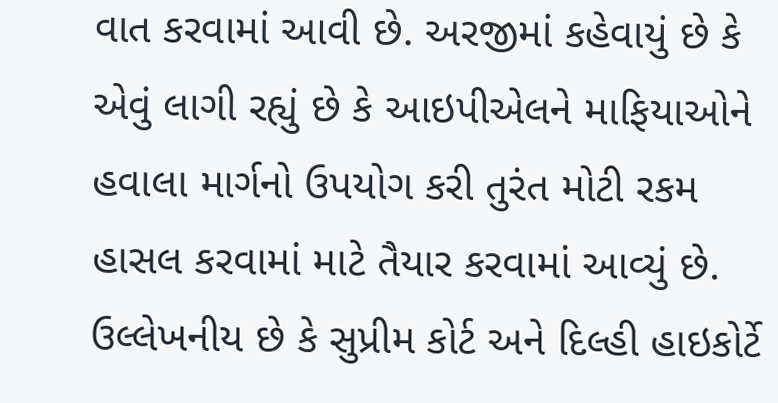વાત કરવામાં આવી છે. અરજીમાં કહેવાયું છે કે એવું લાગી રહ્યું છે કે આઇપીએલને માફિયાઓને હવાલા માર્ગનો ઉપયોગ કરી તુરંત મોટી રકમ હાસલ કરવામાં માટે તૈયાર કરવામાં આવ્યું છે.
ઉલ્લેખનીય છે કે સુપ્રીમ કોર્ટ અને દિલ્હી હાઇકોર્ટે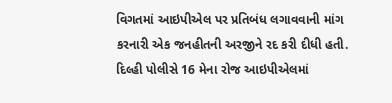વિગતમાં આઇપીએલ પર પ્રતિબંધ લગાવવાની માંગ કરનારી એક જનહીતની અરજીને રદ કરી દીધી હતી. દિલ્હી પોલીસે 16 મેના રોજ આઇપીએલમાં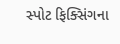સ્પોટ ફિક્સિંગના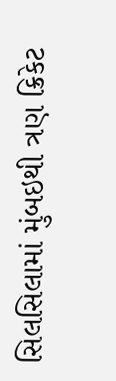સિલસિલામાં મુંબઇથી ત્રણ ક્રિકેટ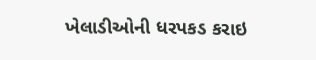ખેલાડીઓની ધરપકડ કરાઇ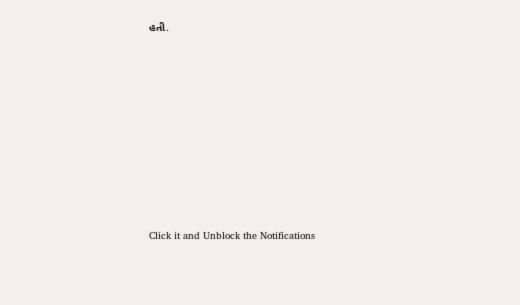હતી.












Click it and Unblock the Notifications